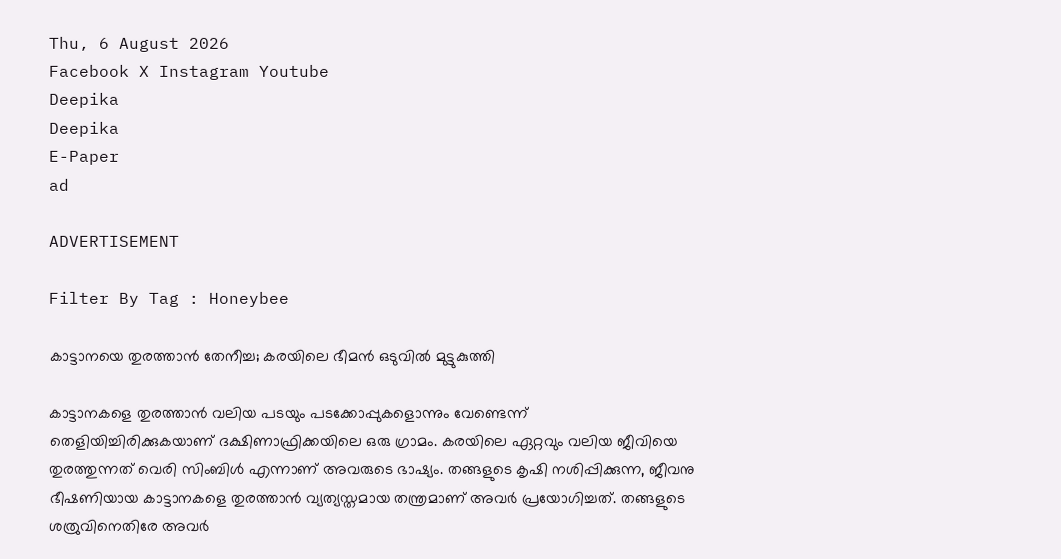Thu, 6 August 2026
Facebook X Instagram Youtube
Deepika
Deepika
E-Paper
ad

ADVERTISEMENT

Filter By Tag : Honeybee

കാട്ടാനയെ തുരത്താൻ തേനീച്ച; കരയിലെ ഭീമൻ ഒടുവിൽ മുട്ടുകുത്തി

കാട്ടാനകളെ തുരത്താൻ വലിയ പടയും പടക്കോപ്പുകളൊന്നും വേണ്ടെന്ന് തെളിയിച്ചിരിക്കുകയാണ് ദക്ഷിണാഫ്രിക്കയിലെ ഒരു ഗ്രാമം. കരയിലെ ഏറ്റവും വലിയ ജീവിയെ തുരത്തുന്നത് വെരി സിംബിൾ എന്നാണ് അവരുടെ ഭാഷ്യം. തങ്ങളുടെ കൃഷി നശിപ്പിക്കുന്ന, ജീവനു ഭീഷണിയായ കാട്ടാനകളെ തുരത്താൻ വ്യത്യസ്തമായ തന്ത്രമാണ് അവർ പ്രയോഗിച്ചത്. തങ്ങളുടെ ശത്രുവിനെതിരേ അവർ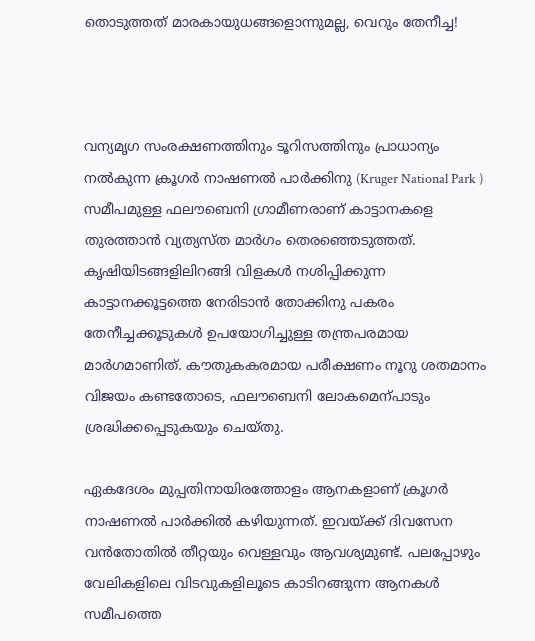തൊടുത്തത് മാരകായുധങ്ങളൊന്നുമല്ല, വെറും തേനീച്ച!



വന്യമൃഗ സംരക്ഷണത്തിനും ടൂറിസത്തിനും പ്രാധാന്യം നൽകുന്ന ക്രൂഗർ നാഷണൽ പാർക്കിനു (Kruger National Park ) സമീപമുള്ള ഫലൗബെനി ഗ്രാമീണരാണ് കാട്ടാനകളെ തുരത്താൻ വ്യത്യസ്ത മാർഗം തെരഞ്ഞെടുത്തത്. കൃഷിയിടങ്ങളിലിറങ്ങി വിളകൾ നശിപ്പിക്കുന്ന കാട്ടാനക്കൂട്ടത്തെ നേരിടാൻ തോക്കിനു പകരം തേനീച്ചക്കൂടുകൾ ഉപയോഗിച്ചുള്ള തന്ത്രപരമായ മാർഗമാണിത്. കൗതുകകരമായ പരീക്ഷണം നൂറു ശതമാനം വിജയം കണ്ടതോടെ, ഫലൗബെനി ലോകമെന്പാടും ശ്രദ്ധിക്കപ്പെടുകയും ചെയ്തു.

ഏകദേശം മുപ്പതിനായിരത്തോളം ആനകളാണ് ക്രൂഗർ നാഷണൽ പാർക്കിൽ കഴിയുന്നത്. ഇവയ്ക്ക് ദിവസേന വൻതോതിൽ തീറ്റയും വെള്ളവും ആവശ്യമുണ്ട്. പലപ്പോഴും വേലികളിലെ വിടവുകളിലൂടെ കാടിറങ്ങുന്ന ആനകൾ സമീപത്തെ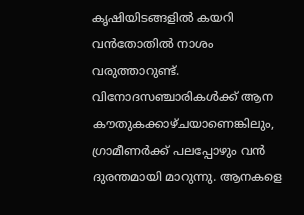കൃഷിയിടങ്ങളിൽ കയറി വൻതോതിൽ നാശം വരുത്താറുണ്ട്. വിനോദസഞ്ചാരികൾക്ക് ആന കൗതുകക്കാഴ്ചയാണെങ്കിലും, ഗ്രാമീണർക്ക് പലപ്പോഴും വൻ ദുരന്തമായി മാറുന്നു. ആനകളെ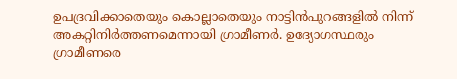ഉപദ്രവിക്കാതെയും കൊല്ലാതെയും നാട്ടിൻപുറങ്ങളിൽ നിന്ന് അകറ്റിനിർത്തണമെന്നായി ഗ്രാമീണർ. ഉദ്യോഗസ്ഥരും ഗ്രാമീണരെ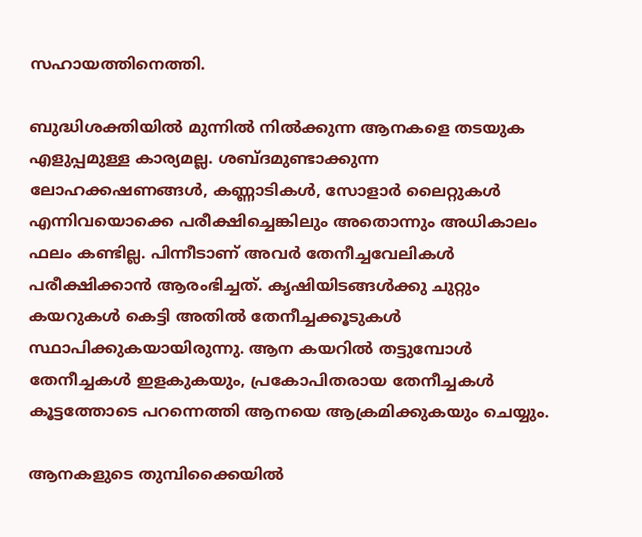സഹായത്തിനെത്തി.

ബുദ്ധിശക്തിയിൽ മുന്നിൽ നിൽക്കുന്ന ആനകളെ തടയുക എളുപ്പമുള്ള കാര്യമല്ല. ശബ്ദമുണ്ടാക്കുന്ന ലോഹക്കഷണങ്ങൾ, കണ്ണാടികൾ, സോളാർ ലൈറ്റുകൾ എന്നിവയൊക്കെ പരീക്ഷിച്ചെങ്കിലും അതൊന്നും അധികാലം ഫലം കണ്ടില്ല. പിന്നീടാണ് അവർ തേനീച്ചവേലികൾ പരീക്ഷിക്കാൻ ആരംഭിച്ചത്. കൃഷിയിടങ്ങൾക്കു ചുറ്റും കയറുകൾ കെട്ടി അതിൽ തേനീച്ചക്കൂടുകൾ സ്ഥാപിക്കുകയായിരുന്നു. ആന കയറിൽ തട്ടുമ്പോൾ തേനീച്ചകൾ ഇളകുകയും, പ്രകോപിതരായ തേനീച്ചകൾ കൂട്ടത്തോടെ പറന്നെത്തി ആനയെ ആക്രമിക്കുകയും ചെയ്യും.

ആനകളുടെ തുമ്പിക്കൈയിൽ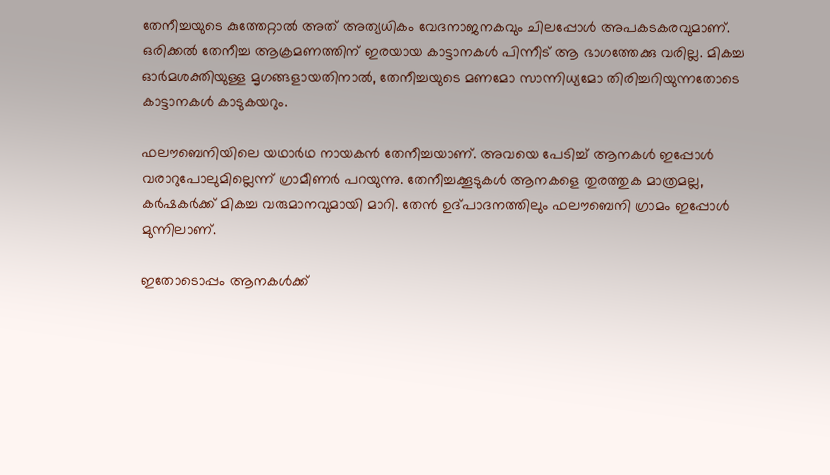തേനീച്ചയുടെ കുത്തേറ്റാൽ അത് അത്യധികം വേദനാജനകവും ചിലപ്പോൾ അപകടകരവുമാണ്. ഒരിക്കൽ തേനീച്ച ആക്രമണത്തിന് ഇരയായ കാട്ടാനകൾ പിന്നീട് ആ ഭാഗത്തേക്കു വരില്ല. മികച്ച ഓർമശക്തിയുള്ള മൃഗങ്ങളായതിനാൽ, തേനീച്ചയുടെ മണമോ സാന്നിധ്യമോ തിരിച്ചറിയുന്നതോടെ കാട്ടാനകൾ കാടുകയറും.

ഫലൗബെനിയിലെ ‍യഥാർഥ നായകൻ തേനീച്ചയാണ്. അവയെ പേടിച്ച് ആനകൾ ഇപ്പോൾ വരാറുപോലുമില്ലെന്ന് ഗ്രാമീണർ പറയുന്നു. തേനീച്ചക്കൂടുകൾ ആനകളെ തുരത്തുക മാത്രമല്ല, കർഷകർക്ക് മികച്ച വരുമാനവുമായി മാറി. തേൻ ഉദ്പാദനത്തിലും ഫലൗബെനി ഗ്രാമം ഇപ്പോൾ മുന്നിലാണ്.

ഇതോടൊപ്പം ആനകൾക്ക്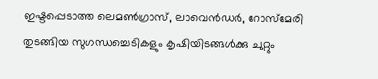ഇഷ്ടപ്പെടാത്ത ലെമൺഗ്രാസ്, ലാവെൻഡർ, റോസ്മേരി തുടങ്ങിയ സുഗന്ധച്ചെടികളും കൃഷിയിടങ്ങൾക്കു ചുറ്റും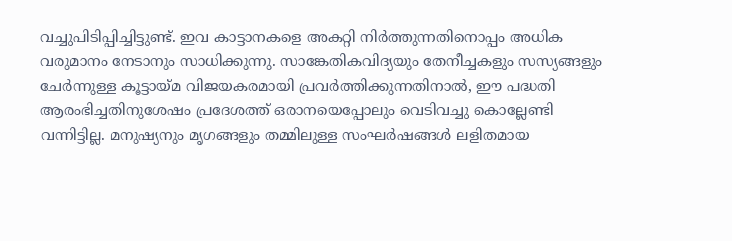വച്ചുപിടിപ്പിച്ചിട്ടുണ്ട്. ഇവ കാട്ടാനകളെ അകറ്റി നിർത്തുന്നതിനൊപ്പം അധിക വരുമാനം നേടാനും സാധിക്കുന്നു. സാങ്കേതികവിദ്യയും തേനീച്ചകളും സസ്യങ്ങളും ചേർന്നുള്ള കൂട്ടായ്മ വിജയകരമായി പ്രവർത്തിക്കുന്നതിനാൽ, ഈ പദ്ധതി ആരംഭിച്ചതിനുശേഷം പ്രദേശത്ത് ഒരാനയെപ്പോലും വെടിവച്ചു കൊല്ലേണ്ടി വന്നിട്ടില്ല. മനുഷ്യനും മൃഗങ്ങളും തമ്മിലുള്ള സംഘർഷങ്ങൾ ലളിതമായ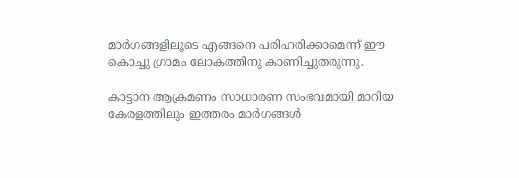മാർഗങ്ങളിലൂടെ എങ്ങനെ പരിഹരിക്കാമെന്ന് ഈ കൊച്ചു ഗ്രാമം ലോകത്തിനു കാണിച്ചുതരുന്നു.

കാട്ടാന ആക്രമണം സാധാരണ സംഭവമായി മാറിയ കേരളത്തിലും ഇത്തരം മാർഗങ്ങൾ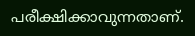പരീക്ഷിക്കാവുന്നതാണ്.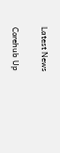Latest News

Corehub Up